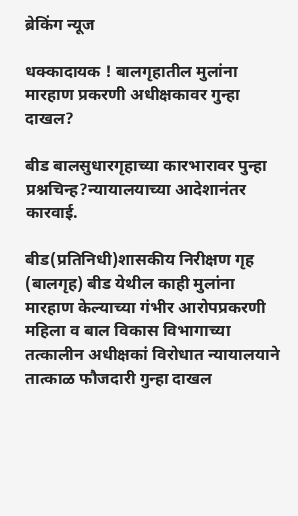ब्रेकिंग न्यूज

धक्कादायक ! बालगृहातील मुलांना मारहाण प्रकरणी अधीक्षकावर गुन्हा दाखल?

बीड बालसुधारगृहाच्या कारभारावर पुन्हा प्रश्नचिन्ह?न्यायालयाच्या आदेशानंतर कारवाई.

बीड(प्रतिनिधी)शासकीय निरीक्षण गृह (बालगृह) बीड येथील काही मुलांना मारहाण केल्याच्या गंभीर आरोपप्रकरणी महिला व बाल विकास विभागाच्या तत्कालीन अधीक्षकां विरोधात न्यायालयाने तात्काळ फौजदारी गुन्हा दाखल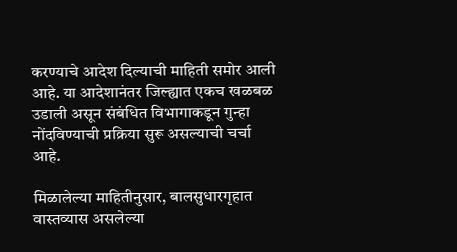करण्याचे आदेश दिल्याची माहिती समोर आली आहे. या आदेशानंतर जिल्ह्यात एकच खळबळ उडाली असून संबंधित विभागाकडून गुन्हा नोंदविण्याची प्रक्रिया सुरू असल्याची चर्चा आहे.

मिळालेल्या माहितीनुसार, बालसुधारगृहात वास्तव्यास असलेल्या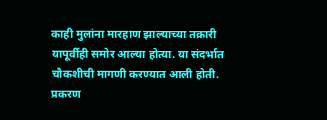काही मुलांना मारहाण झाल्याच्या तक्रारी यापूर्वीही समोर आल्या होत्या. या संदर्भात चौकशीची मागणी करण्यात आली होती. प्रकरण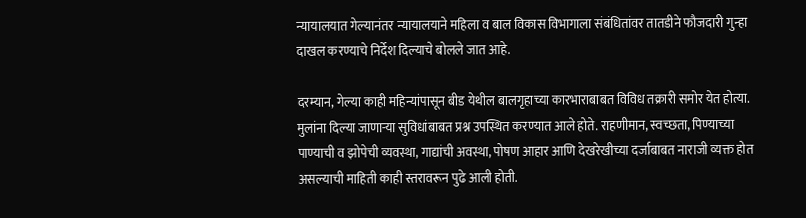न्यायालयात गेल्यानंतर न्यायालयाने महिला व बाल विकास विभागाला संबंधितांवर तातडीने फौजदारी गुन्हा दाखल करण्याचे निर्देश दिल्याचे बोलले जात आहे.

दरम्यान, गेल्या काही महिन्यांपासून बीड येथील बालगृहाच्या कारभाराबाबत विविध तक्रारी समोर येत होत्या. मुलांना दिल्या जाणाऱ्या सुविधांबाबत प्रश्न उपस्थित करण्यात आले होते. राहणीमान, स्वच्छता, पिण्याच्या पाण्याची व झोपेची व्यवस्था, गाद्यांची अवस्था, पोषण आहार आणि देखरेखीच्या दर्जाबाबत नाराजी व्यक्त होत असल्याची माहिती काही स्तरावरून पुढे आली होती.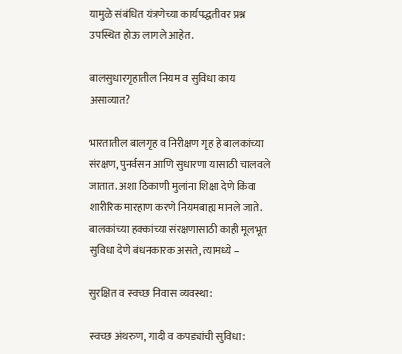यामुळे संबंधित यंत्रणेच्या कार्यपद्धतीवर प्रश्न उपस्थित होऊ लागले आहेत.

बालसुधारगृहातील नियम व सुविधा काय असाव्यात?

भारतातील बालगृह व निरीक्षण गृह हे बालकांच्या संरक्षण, पुनर्वसन आणि सुधारणा यासाठी चालवले जातात. अशा ठिकाणी मुलांना शिक्षा देणे किंवा शारीरिक मारहाण करणे नियमबाह्य मानले जाते. बालकांच्या हक्कांच्या संरक्षणासाठी काही मूलभूत सुविधा देणे बंधनकारक असते, त्यामध्ये –

सुरक्षित व स्वच्छ निवास व्यवस्था:

स्वच्छ अंथरुण, गादी व कपड्यांची सुविधा: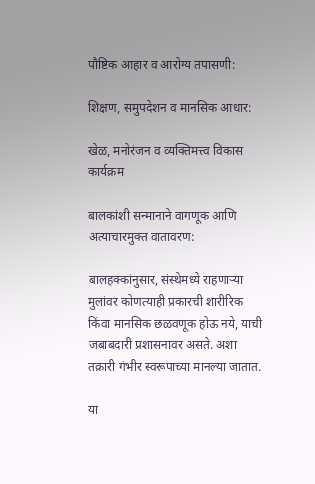पौष्टिक आहार व आरोग्य तपासणी:

शिक्षण, समुपदेशन व मानसिक आधार:

खेळ, मनोरंजन व व्यक्तिमत्त्व विकास कार्यक्रम

बालकांशी सन्मानाने वागणूक आणि अत्याचारमुक्त वातावरण:

बालहक्कांनुसार, संस्थेमध्ये राहणाऱ्या मुलांवर कोणत्याही प्रकारची शारीरिक किंवा मानसिक छळवणूक होऊ नये, याची जबाबदारी प्रशासनावर असते. अशा तक्रारी गंभीर स्वरूपाच्या मानल्या जातात.

या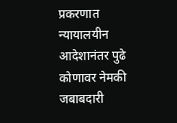प्रकरणात न्यायालयीन आदेशानंतर पुढे कोणावर नेमकी जबाबदारी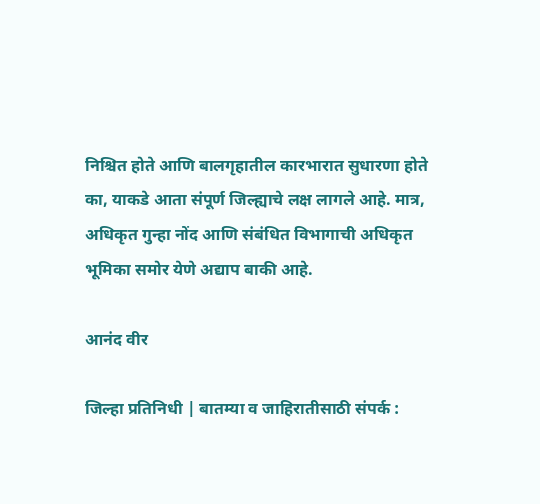निश्चित होते आणि बालगृहातील कारभारात सुधारणा होते का, याकडे आता संपूर्ण जिल्ह्याचे लक्ष लागले आहे. मात्र, अधिकृत गुन्हा नोंद आणि संबंधित विभागाची अधिकृत भूमिका समोर येणे अद्याप बाकी आहे.

आनंद वीर

जिल्हा प्रतिनिधी | बातम्या व जाहिरातीसाठी संपर्क :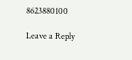8623880100

Leave a Reply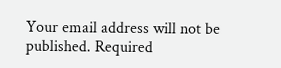Your email address will not be published. Required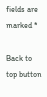fields are marked *

Back to top button